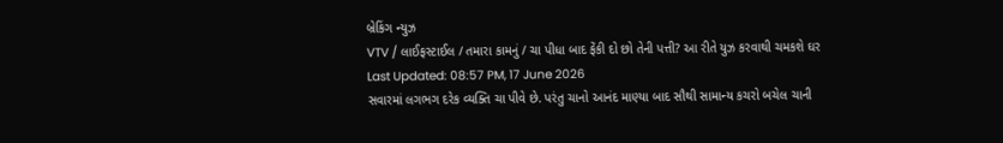બ્રેકિંગ ન્યુઝ
VTV / લાઈફસ્ટાઈલ / તમારા કામનું / ચા પીધા બાદ ફેંકી દો છો તેની પત્તી? આ રીતે યુઝ કરવાથી ચમકશે ઘર
Last Updated: 08:57 PM, 17 June 2026
સવારમાં લગભગ દરેક વ્યક્તિ ચા પીવે છે. પરંતુ ચાનો આનંદ માણ્યા બાદ સૌથી સામાન્ય કચરો બચેલ ચાની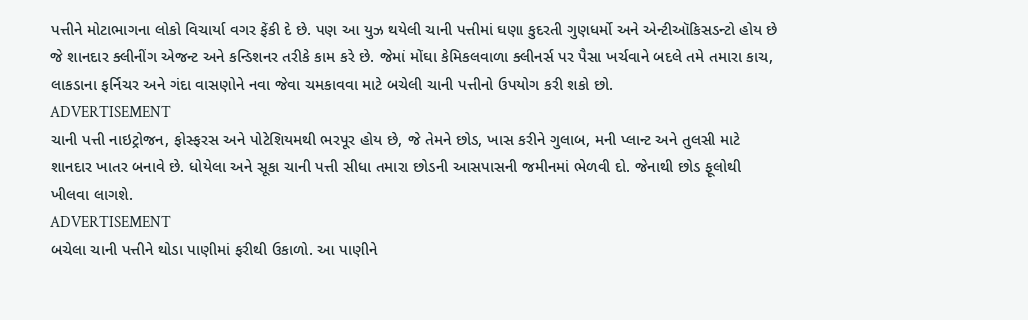પત્તીને મોટાભાગના લોકો વિચાર્યા વગર ફેંકી દે છે. પણ આ યુઝ થયેલી ચાની પત્તીમાં ઘણા કુદરતી ગુણધર્મો અને એન્ટીઑકિસડન્ટો હોય છે જે શાનદાર ક્લીનીંગ એજન્ટ અને કન્ડિશનર તરીકે કામ કરે છે. જેમાં મોંઘા કેમિકલવાળા ક્લીનર્સ પર પૈસા ખર્ચવાને બદલે તમે તમારા કાચ, લાકડાના ફર્નિચર અને ગંદા વાસણોને નવા જેવા ચમકાવવા માટે બચેલી ચાની પત્તીનો ઉપયોગ કરી શકો છો.
ADVERTISEMENT
ચાની પત્તી નાઇટ્રોજન, ફોસ્ફરસ અને પોટેશિયમથી ભરપૂર હોય છે, જે તેમને છોડ, ખાસ કરીને ગુલાબ, મની પ્લાન્ટ અને તુલસી માટે શાનદાર ખાતર બનાવે છે. ધોયેલા અને સૂકા ચાની પત્તી સીધા તમારા છોડની આસપાસની જમીનમાં ભેળવી દો. જેનાથી છોડ ફૂલોથી ખીલવા લાગશે.
ADVERTISEMENT
બચેલા ચાની પત્તીને થોડા પાણીમાં ફરીથી ઉકાળો. આ પાણીને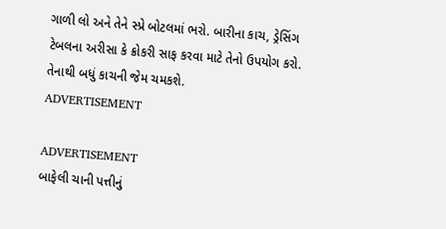ગાળી લો અને તેને સ્પ્રે બોટલમાં ભરો. બારીના કાચ, ડ્રેસિંગ ટેબલના અરીસા કે ક્રોકરી સાફ કરવા માટે તેનો ઉપયોગ કરો. તેનાથી બધું કાચની જેમ ચમકશે.
ADVERTISEMENT

ADVERTISEMENT
બાફેલી ચાની પત્તીનું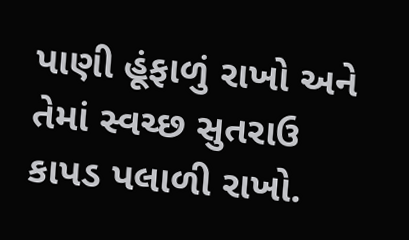પાણી હૂંફાળું રાખો અને તેમાં સ્વચ્છ સુતરાઉ કાપડ પલાળી રાખો.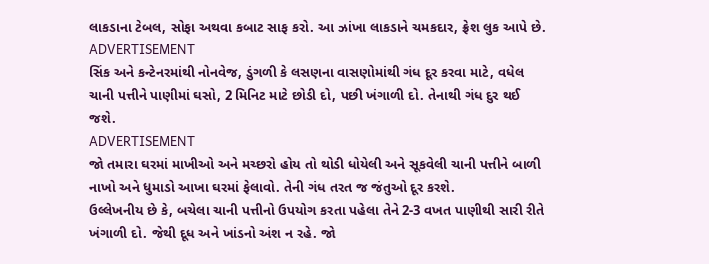લાકડાના ટેબલ, સોફા અથવા કબાટ સાફ કરો. આ ઝાંખા લાકડાને ચમકદાર, ફ્રેશ લુક આપે છે.
ADVERTISEMENT
સિંક અને કન્ટેનરમાંથી નોનવેજ, ડુંગળી કે લસણના વાસણોમાંથી ગંધ દૂર કરવા માટે, વધેલ ચાની પત્તીને પાણીમાં ઘસો, 2 મિનિટ માટે છોડી દો, પછી ખંગાળી દો. તેનાથી ગંધ દુર થઈ જશે.
ADVERTISEMENT
જો તમારા ઘરમાં માખીઓ અને મચ્છરો હોય તો થોડી ધોયેલી અને સૂકવેલી ચાની પત્તીને બાળી નાખો અને ધુમાડો આખા ઘરમાં ફેલાવો. તેની ગંધ તરત જ જંતુઓ દૂર કરશે.
ઉલ્લેખનીય છે કે, બચેલા ચાની પત્તીનો ઉપયોગ કરતા પહેલા તેને 2-3 વખત પાણીથી સારી રીતે ખંગાળી દો. જેથી દૂધ અને ખાંડનો અંશ ન રહે. જો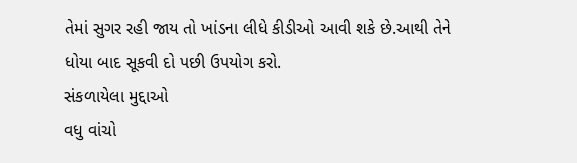તેમાં સુગર રહી જાય તો ખાંડના લીધે કીડીઓ આવી શકે છે.આથી તેને ધોયા બાદ સૂકવી દો પછી ઉપયોગ કરો.
સંકળાયેલા મુદ્દાઓ
વધુ વાંચો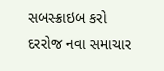સબસ્ક્રાઇબ કરો
દરરોજ નવા સમાચાર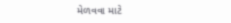મેળવવા માટે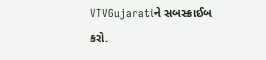VTVGujaratiને સબસ્ક્રાઈબ કરો.